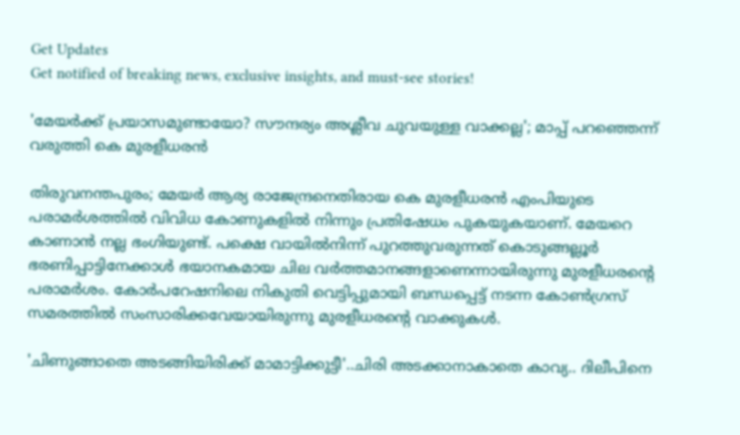Get Updates
Get notified of breaking news, exclusive insights, and must-see stories!

'മേയർക്ക് പ്രയാസമുണ്ടായോ? സൗന്ദര്യം അശ്ലീവ ചുവയുള്ള വാക്കല്ല'; മാപ്പ് പറഞ്ഞെന്ന് വരുത്തി കെ മുരളീധരൻ

തിരുവനന്തപുരം; മേയർ ആര്യ രാജേന്ദ്രനെതിരായ കെ മുരളീധരൻ എംപിയുടെ പരാമർശത്തിൽ വിവിധ കോണുകളിൽ നിന്നും പ്രതിഷേധം പുകയുകയാണ്. മേയറെ കാണാന്‍ നല്ല ഭംഗിയുണ്ട്. പക്ഷെ വായില്‍നിന്ന് പുറത്തുവരുന്നത് കൊടുങ്ങല്ലൂര്‍ ഭരണിപ്പാട്ടിനേക്കാള്‍ ഭയാനകമായ ചില വര്‍ത്തമാനങ്ങളാണെന്നായിരുന്നു മുരളീധരന്റെ പരാമർശം. കോര്‍പറേഷനിലെ നികുതി വെട്ടിപ്പുമായി ബന്ധപ്പെട്ട് നടന്ന കോണ്‍ഗ്രസ് സമരത്തിൽ സംസാരിക്കവേയായിരുന്നു മുരളീധരന്റെ വാക്കുകൾ.

'ചിണുങ്ങാതെ അടങ്ങിയിരിക്ക് മാമാട്ടിക്കുട്ടീ'..ചിരി അടക്കാനാകാതെ കാവ്യ.. ദിലീപിനെ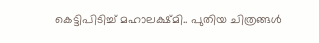കെട്ടിപിടിച്ച് മഹാലക്ഷ്മി.. പുതിയ ചിത്രങ്ങൾ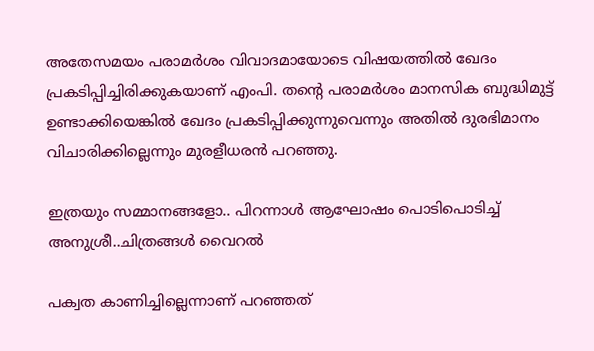അതേസമയം പരാമർശം വിവാദമായോടെ വിഷയത്തിൽ ഖേദം പ്രകടിപ്പിച്ചിരിക്കുകയാണ് എംപി. തന്റെ പരാമര്‍ശം മാനസിക ബുദ്ധിമുട്ട് ഉണ്ടാക്കിയെങ്കില്‍ ഖേദം പ്രകടിപ്പിക്കുന്നുവെന്നും അതില്‍ ദുരഭിമാനം വിചാരിക്കില്ലെന്നും മുരളീധരന്‍ പറഞ്ഞു.

ഇത്രയും സമ്മാനങ്ങളോ.. പിറന്നാൾ ആഘോഷം പൊടിപൊടിച്ച് അനുശ്രീ..ചിത്രങ്ങൾ വൈറൽ

പക്വത കാണിച്ചില്ലെന്നാണ് പറഞ്ഞത്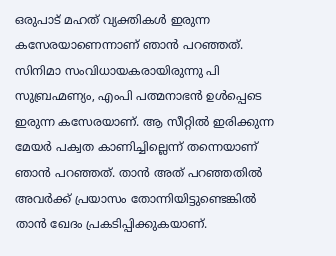ഒരുപാട് മഹത് വ്യക്തികൾ ഇരുന്ന കസേരയാണെന്നാണ് ഞാൻ പറഞ്ഞത്. സിനിമാ സംവിധായകരായിരുന്നു പി സുബ്രഹ്മണ്യം, എംപി പത്മനാഭന്‍ ഉള്‍പ്പെടെ ഇരുന്ന കസേരയാണ്. ആ സീറ്റിൽ ഇരിക്കുന്ന മേയർ പക്വത കാണിച്ചില്ലെന്ന് തന്നെയാണ് ഞാൻ പറഞ്ഞത്. താൻ അത് പറഞ്ഞതിൽ അവർക്ക് പ്രയാസം തോന്നിയിട്ടുണ്ടെങ്കിൽ താൻ ഖേദം പ്രകടിപ്പിക്കുകയാണ്.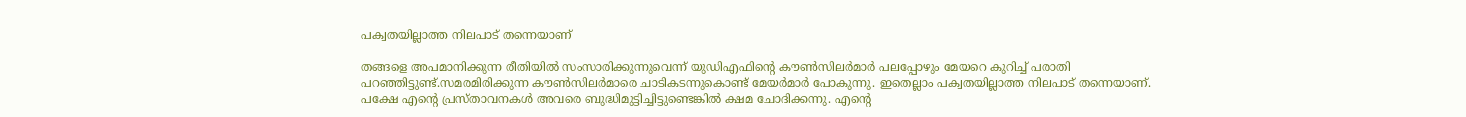പക്വതയില്ലാത്ത നിലപാട് തന്നെയാണ്

തങ്ങളെ അപമാനിക്കുന്ന രീതിയില്‍ സംസാരിക്കുന്നുവെന്ന് യുഡിഎഫിന്റെ കൗണ്‍സിലര്‍മാര്‍ പലപ്പോഴും മേയറെ കുറിച്ച് പരാതി പറഞ്ഞിട്ടുണ്ട്.സമരമിരിക്കുന്ന കൗണ്‍സിലര്‍മാരെ ചാടികടന്നുകൊണ്ട് മേയര്‍മാര്‍ പോകുന്നു. ഇതെല്ലാം പക്വതയില്ലാത്ത നിലപാട് തന്നെയാണ്. പക്ഷേ എന്റെ പ്രസ്താവനകൾ അവരെ ബുദ്ധിമുട്ടിച്ചിട്ടുണ്ടെങ്കിൽ ക്ഷമ ചോദിക്കന്നു. എന്റെ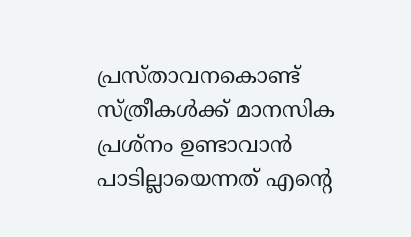പ്രസ്താവനകൊണ്ട് സ്ത്രീകള്‍ക്ക് മാനസിക പ്രശ്‌നം ഉണ്ടാവാന്‍ പാടില്ലായെന്നത് എന്റെ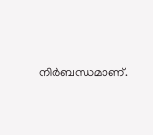നിര്‍ബന്ധമാണ്.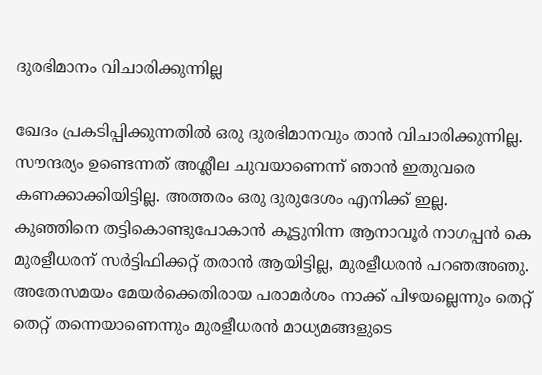ദുരഭിമാനം വിചാരിക്കുന്നില്ല

ഖേദം പ്രകടിപ്പിക്കുന്നതില്‍ ഒരു ദുരഭിമാനവും താൻ വിചാരിക്കുന്നില്ല. സൗന്ദര്യം ഉണ്ടെന്നത് അശ്ലീല ചുവയാണെന്ന് ഞാന്‍ ഇതുവരെ കണക്കാക്കിയിട്ടില്ല. അത്തരം ഒരു ദുരുദേശം എനിക്ക് ഇല്ല. കുഞ്ഞിനെ തട്ടികൊണ്ടുപോകാന്‍ കൂട്ടുനിന്ന ആനാവൂര്‍ നാഗപ്പന്‍ കെ മുരളീധരന് സര്‍ട്ടിഫിക്കറ്റ് തരാന്‍ ആയിട്ടില്ല, മുരളീധരൻ പറഞഅഞു. അതേസമയം മേയർക്കെതിരായ പരാമർശം നാക്ക് പിഴയല്ലെന്നും തെറ്റ് തെറ്റ് തന്നെയാണെന്നും മുരളീധരൻ മാധ്യമങ്ങളുടെ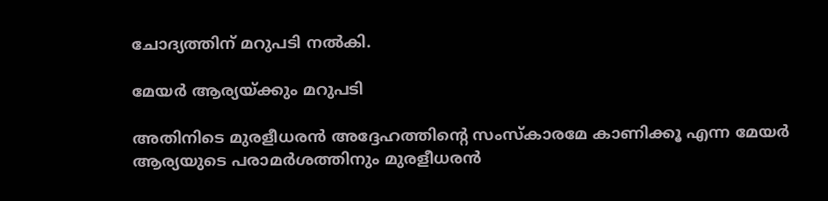ചോദ്യത്തിന് മറുപടി നൽകി.

മേയർ ആര്യയ്ക്കും മറുപടി

അതിനിടെ മുരളീധരന്‍ അദ്ദേഹത്തിന്റെ സംസ്‌കാരമേ കാണിക്കൂ എന്ന മേയർ ആര്യയുടെ പരാമർശത്തിനും മുരളീധരൻ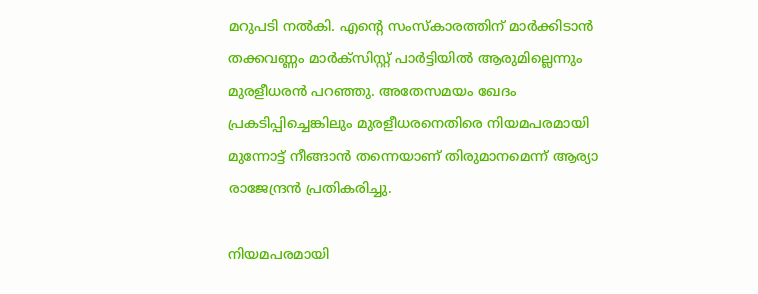മറുപടി നൽകി. എന്റെ സംസ്‌കാരത്തിന് മാര്‍ക്കിടാന്‍ തക്കവണ്ണം മാര്‍ക്‌സിസ്റ്റ് പാര്‍ട്ടിയില്‍ ആരുമില്ലെന്നും മുരളീധരൻ പറഞ്ഞു. അതേസമയം ഖേദം പ്രകടിപ്പിച്ചെങ്കിലും മുരളീധരനെതിരെ നിയമപരമായി മുന്നോട്ട് നീങ്ങാൻ തന്നെയാണ് തിരുമാനമെന്ന് ആര്യാ രാജേന്ദ്രൻ പ്രതികരിച്ചു.

നിയമപരമായി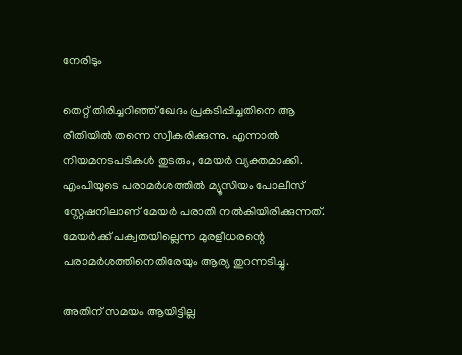നേരിടും

തെറ്റ് തിരിച്ചറിഞ്ഞ് ഖേദം പ്രകടിപ്പിച്ചതിനെ ആ രീതിയില്‍ തന്നെ സ്വീകരിക്കുന്നു. എന്നാൽ നിയമനടപടികൾ തുടരും, മേയർ വ്യക്തമാക്കി.
എംപിയുടെ പരാമർശത്തിൽ മ്യൂസിയം പോലീസ് സ്റ്റേഷനിലാണ് മേയർ പരാതി നൽകിയിരിക്കുന്നത്. മേയർക്ക് പക്വതയില്ലെന്ന മുരളീധരന്റെ പരാമർശത്തിനെതിരേയും ആര്യ തുറന്നടിച്ചു.

അതിന് സമയം ആയിട്ടില്ല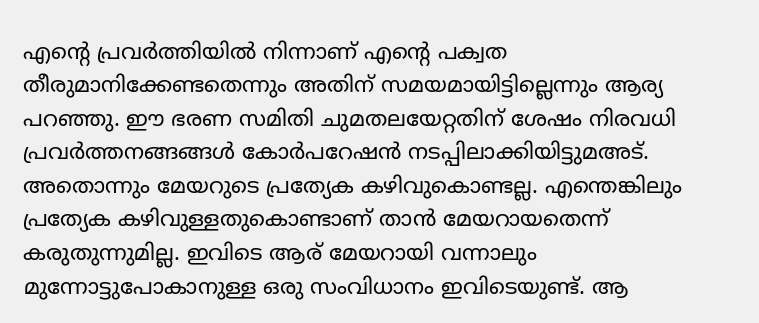എന്റെ പ്രവര്‍ത്തിയില്‍ നിന്നാണ് എന്റെ പക്വത തീരുമാനിക്കേണ്ടതെന്നും അതിന് സമയമായിട്ടില്ലെന്നും ആര്യ പറഞ്ഞു. ഈ ഭരണ സമിതി ചുമതലയേറ്റതിന് ശേഷം നിരവധി പ്രവര്‍ത്തനങ്ങങ്ങൾ കോർപറേഷൻ നടപ്പിലാക്കിയിട്ടുമഅട്. അതൊന്നും മേയറുടെ പ്രത്യേക കഴിവുകൊണ്ടല്ല. എന്തെങ്കിലും പ്രത്യേക കഴിവുള്ളതുകൊണ്ടാണ് താന്‍ മേയറായതെന്ന് കരുതുന്നുമില്ല. ഇവിടെ ആര് മേയറായി വന്നാലും മുന്നോട്ടുപോകാനുള്ള ഒരു സംവിധാനം ഇവിടെയുണ്ട്. ആ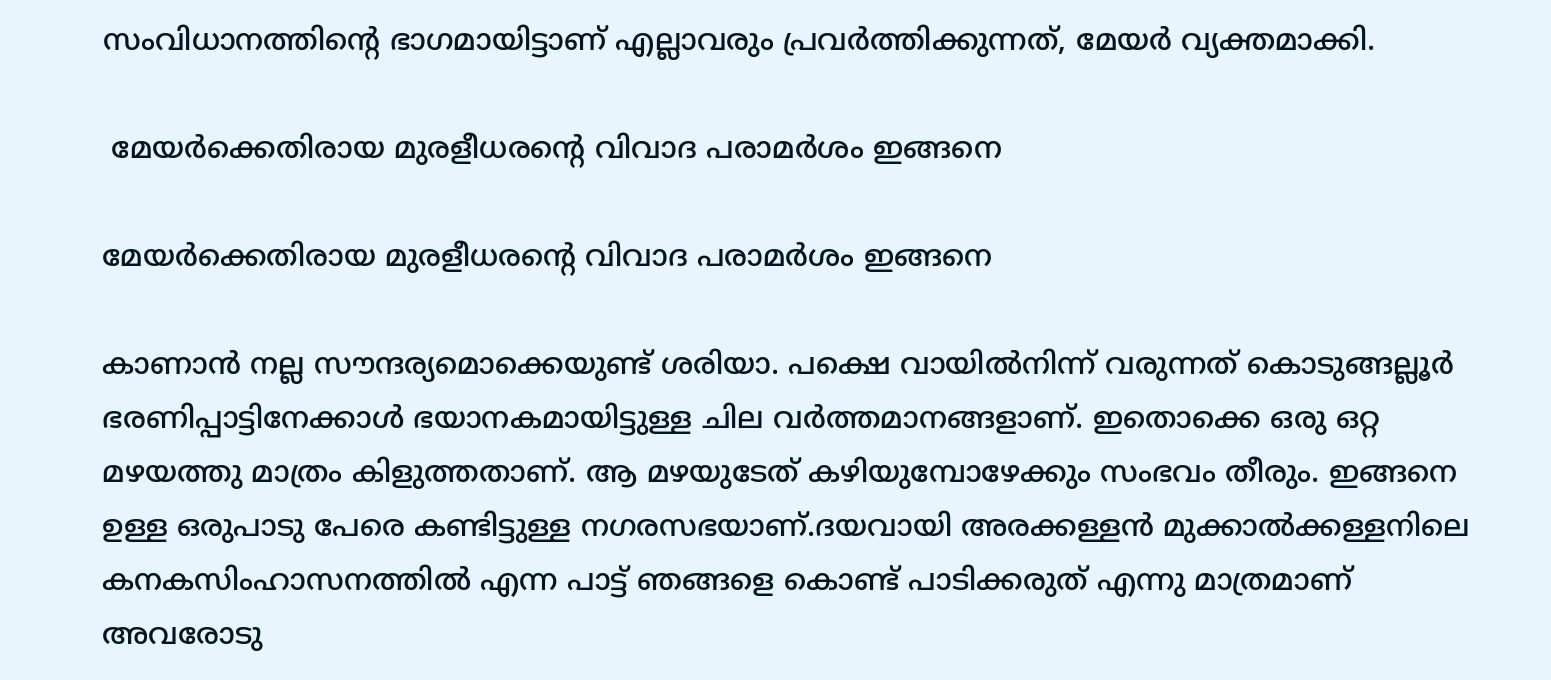സംവിധാനത്തിന്റെ ഭാഗമായിട്ടാണ് എല്ലാവരും പ്രവര്‍ത്തിക്കുന്നത്, മേയർ വ്യക്തമാക്കി.

 മേയർക്കെതിരായ മുരളീധരന്റെ വിവാദ പരാമർശം ഇങ്ങനെ

മേയർക്കെതിരായ മുരളീധരന്റെ വിവാദ പരാമർശം ഇങ്ങനെ

കാണാന്‍ നല്ല സൗന്ദര്യമൊക്കെയുണ്ട് ശരിയാ. പക്ഷെ വായില്‍നിന്ന് വരുന്നത് കൊടുങ്ങല്ലൂര്‍ ഭരണിപ്പാട്ടിനേക്കാള്‍ ഭയാനകമായിട്ടുള്ള ചില വര്‍ത്തമാനങ്ങളാണ്. ഇതൊക്കെ ഒരു ഒറ്റ മഴയത്തു മാത്രം കിളുത്തതാണ്. ആ മഴയുടേത് കഴിയുമ്പോഴേക്കും സംഭവം തീരും. ഇങ്ങനെ ഉള്ള ഒരുപാടു പേരെ കണ്ടിട്ടുള്ള നഗരസഭയാണ്.ദയവായി അരക്കള്ളന്‍ മുക്കാല്‍ക്കള്ളനിലെ കനകസിംഹാസനത്തില്‍ എന്ന പാട്ട് ഞങ്ങളെ കൊണ്ട് പാടിക്കരുത് എന്നു മാത്രമാണ് അവരോടു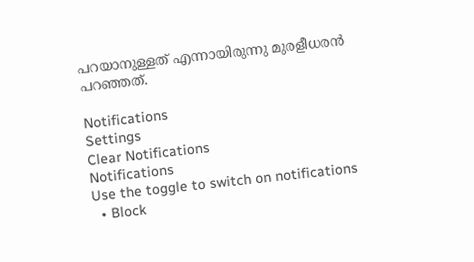പറയാനുള്ളത് എന്നായിരുന്നു മുരളീധരൻ പറഞ്ഞത്.

Notifications
Settings
Clear Notifications
Notifications
Use the toggle to switch on notifications
  • Block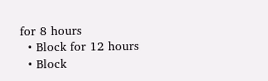for 8 hours
  • Block for 12 hours
  • Block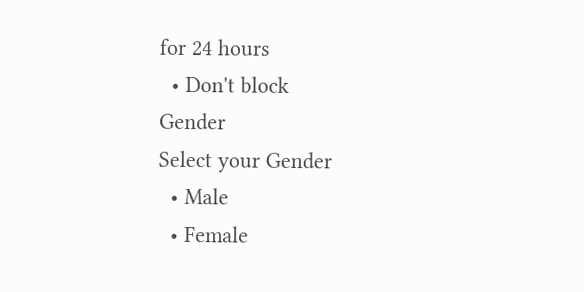for 24 hours
  • Don't block
Gender
Select your Gender
  • Male
  • Female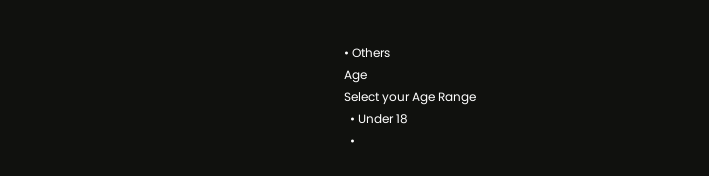• Others
Age
Select your Age Range
  • Under 18
  •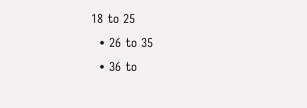18 to 25
  • 26 to 35
  • 36 to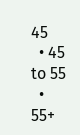45
  • 45 to 55
  • 55+